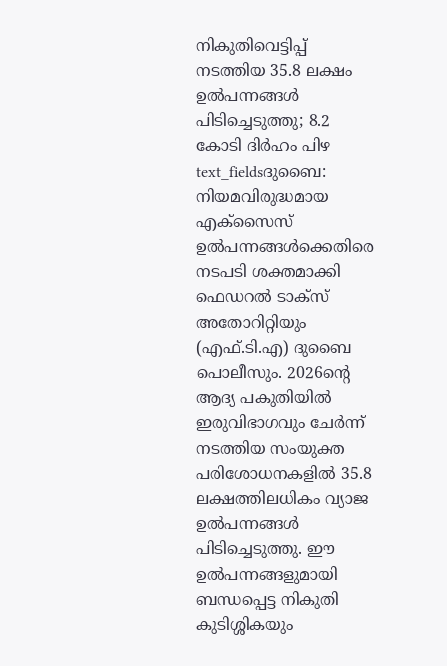നികുതിവെട്ടിപ്പ് നടത്തിയ 35.8 ലക്ഷം ഉൽപന്നങ്ങൾ പിടിച്ചെടുത്തു; 8.2 കോടി ദിർഹം പിഴ
text_fieldsദുബൈ: നിയമവിരുദ്ധമായ എക്സൈസ് ഉൽപന്നങ്ങൾക്കെതിരെ നടപടി ശക്തമാക്കി ഫെഡറൽ ടാക്സ് അതോറിറ്റിയും (എഫ്.ടി.എ) ദുബൈ പൊലീസും. 2026ന്റെ ആദ്യ പകുതിയിൽ ഇരുവിഭാഗവും ചേർന്ന് നടത്തിയ സംയുക്ത പരിശോധനകളിൽ 35.8 ലക്ഷത്തിലധികം വ്യാജ ഉൽപന്നങ്ങൾ പിടിച്ചെടുത്തു. ഈ ഉൽപന്നങ്ങളുമായി ബന്ധപ്പെട്ട നികുതി കുടിശ്ശികയും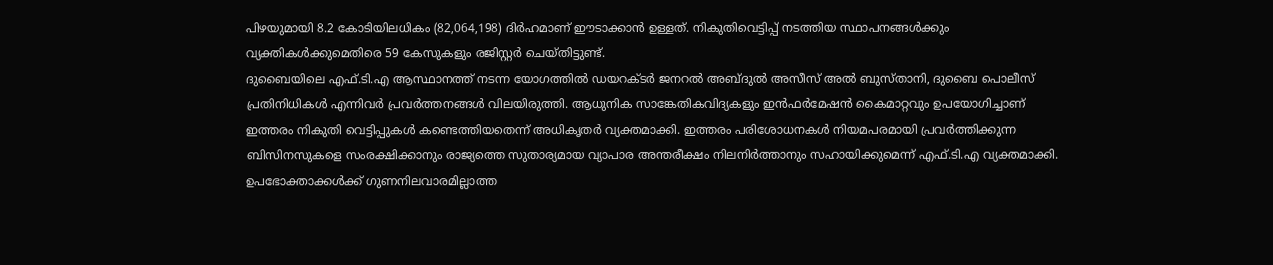പിഴയുമായി 8.2 കോടിയിലധികം (82,064,198) ദിർഹമാണ് ഈടാക്കാൻ ഉള്ളത്. നികുതിവെട്ടിപ്പ് നടത്തിയ സ്ഥാപനങ്ങൾക്കും വ്യക്തികൾക്കുമെതിരെ 59 കേസുകളും രജിസ്റ്റർ ചെയ്തിട്ടുണ്ട്.
ദുബൈയിലെ എഫ്.ടി.എ ആസ്ഥാനത്ത് നടന്ന യോഗത്തിൽ ഡയറക്ടർ ജനറൽ അബ്ദുൽ അസീസ് അൽ ബുസ്താനി, ദുബൈ പൊലീസ് പ്രതിനിധികൾ എന്നിവർ പ്രവർത്തനങ്ങൾ വിലയിരുത്തി. ആധുനിക സാങ്കേതികവിദ്യകളും ഇൻഫർമേഷൻ കൈമാറ്റവും ഉപയോഗിച്ചാണ് ഇത്തരം നികുതി വെട്ടിപ്പുകൾ കണ്ടെത്തിയതെന്ന് അധികൃതർ വ്യക്തമാക്കി. ഇത്തരം പരിശോധനകൾ നിയമപരമായി പ്രവർത്തിക്കുന്ന ബിസിനസുകളെ സംരക്ഷിക്കാനും രാജ്യത്തെ സുതാര്യമായ വ്യാപാര അന്തരീക്ഷം നിലനിർത്താനും സഹായിക്കുമെന്ന് എഫ്.ടി.എ വ്യക്തമാക്കി.
ഉപഭോക്താക്കൾക്ക് ഗുണനിലവാരമില്ലാത്ത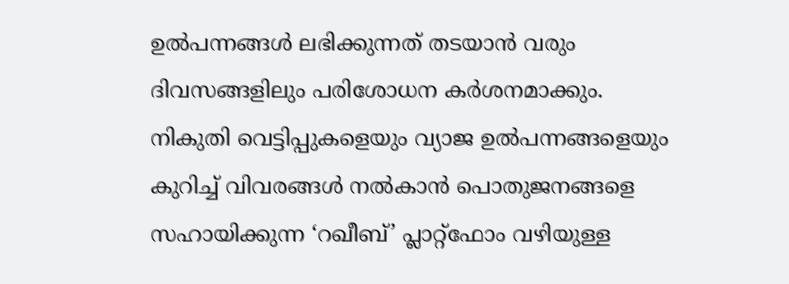ഉൽപന്നങ്ങൾ ലഭിക്കുന്നത് തടയാൻ വരും ദിവസങ്ങളിലും പരിശോധന കർശനമാക്കും. നികുതി വെട്ടിപ്പുകളെയും വ്യാജ ഉൽപന്നങ്ങളെയും കുറിച്ച് വിവരങ്ങൾ നൽകാൻ പൊതുജനങ്ങളെ സഹായിക്കുന്ന ‘റഖീബ്’ പ്ലാറ്റ്ഫോം വഴിയുള്ള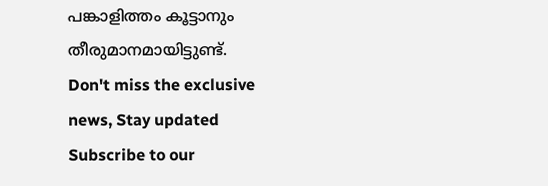പങ്കാളിത്തം കൂട്ടാനും തീരുമാനമായിട്ടുണ്ട്.
Don't miss the exclusive news, Stay updated
Subscribe to our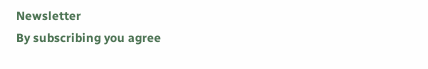Newsletter
By subscribing you agree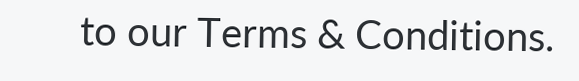to our Terms & Conditions.